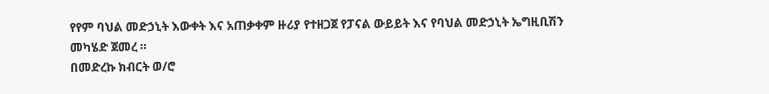የየም ባህል መድኃኒት እውቀት እና አጠቃቀም ዙሪያ የተዘጋጀ የፓናል ውይይት እና የባህል መድኃኒት ኤግዚቢሽን መካሄድ ጀመረ ።
በመድረኩ ክብርት ወ/ሮ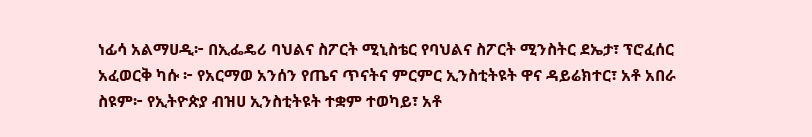ነፊሳ አልማሀዲ፦ በኢፌዴሪ ባህልና ስፖርት ሚኒስቴር የባህልና ስፖርት ሚንስትር ደኤታ፣ ፕሮፈሰር አፈወርቅ ካሱ ፦ የአርማወ አንሰን የጤና ጥናትና ምርምር ኢንስቲትዩት ዋና ዳይሬክተር፣ አቶ አበራ ስዩም፦ የኢትዮጵያ ብዝሀ ኢንስቲትዩት ተቋም ተወካይ፣ አቶ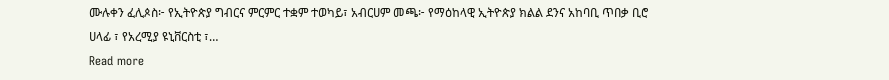ሙሉቀን ፈሊጶስ፦ የኢትዮጵያ ግብርና ምርምር ተቋም ተወካይ፣ አብርሀም መጫ፦ የማዕከላዊ ኢትዮጵያ ክልል ደንና አከባቢ ጥበቃ ቢሮ ሀላፊ ፣ የአረሚያ ዩኒቨርስቲ ፣…
Read more